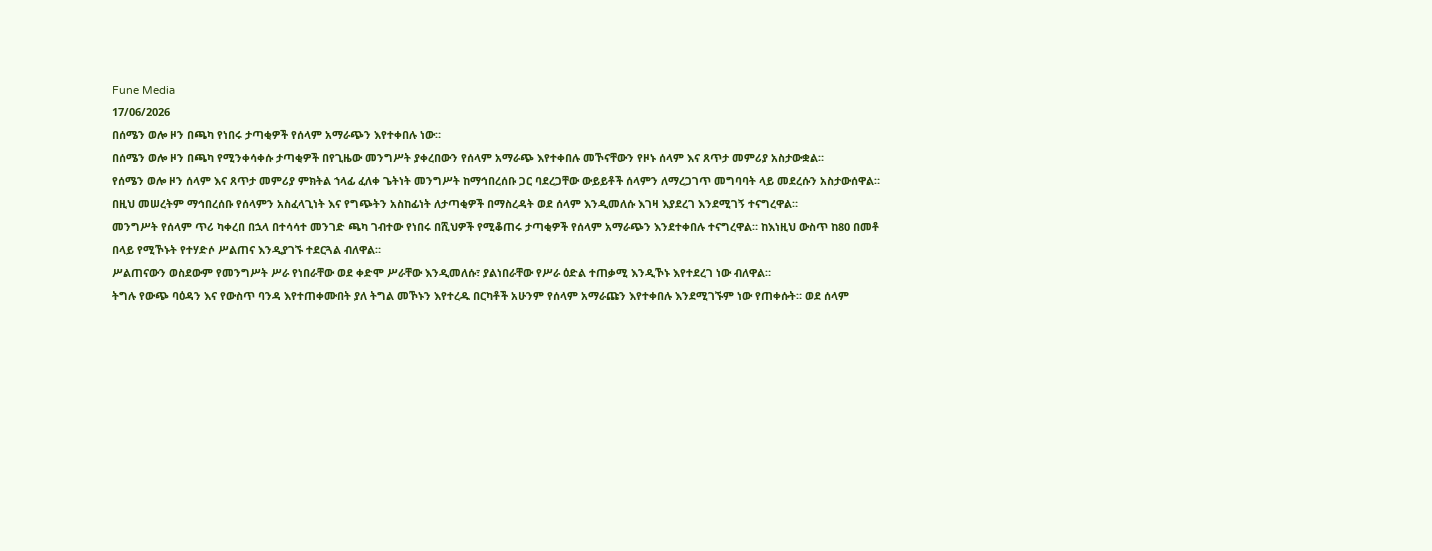Fune Media
17/06/2026
በሰሜን ወሎ ዞን በጫካ የነበሩ ታጣቂዎች የሰላም አማራጭን እየተቀበሉ ነው።
በሰሜን ወሎ ዞን በጫካ የሚንቀሳቀሱ ታጣቂዎች በየጊዜው መንግሥት ያቀረበውን የሰላም አማራጭ እየተቀበሉ መኾናቸውን የዞኑ ሰላም እና ጸጥታ መምሪያ አስታውቋል።
የሰሜን ወሎ ዞን ሰላም እና ጸጥታ መምሪያ ምክትል ኀላፊ ፈለቀ ጌትነት መንግሥት ከማኅበረሰቡ ጋር ባደረጋቸው ውይይቶች ሰላምን ለማረጋገጥ መግባባት ላይ መደረሱን አስታውሰዋል። በዚህ መሠረትም ማኅበረሰቡ የሰላምን አስፈላጊነት እና የግጭትን አስከፊነት ለታጣቂዎች በማስረዳት ወደ ሰላም እንዲመለሱ እገዛ እያደረገ እንደሚገኝ ተናግረዋል።
መንግሥት የሰላም ጥሪ ካቀረበ በኋላ በተሳሳተ መንገድ ጫካ ገብተው የነበሩ በሺህዎች የሚቆጠሩ ታጣቂዎች የሰላም አማራጭን እንደተቀበሉ ተናግረዋል። ከእነዚህ ውስጥ ከ80 በመቶ በላይ የሚኾኑት የተሃድሶ ሥልጠና እንዲያገኙ ተደርጓል ብለዋል።
ሥልጠናውን ወስደውም የመንግሥት ሥራ የነበራቸው ወደ ቀድሞ ሥራቸው እንዲመለሱ፣ ያልነበራቸው የሥራ ዕድል ተጠቃሚ እንዲኾኑ እየተደረገ ነው ብለዋል።
ትግሉ የውጭ ባዕዳን እና የውስጥ ባንዳ እየተጠቀሙበት ያለ ትግል መኾኑን እየተረዱ በርካቶች አሁንም የሰላም አማራጩን እየተቀበሉ እንደሚገኙም ነው የጠቀሱት። ወደ ሰላም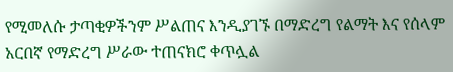የሚመለሱ ታጣቂዎችንም ሥልጠና እንዲያገኙ በማድረግ የልማት እና የሰላም አርበኛ የማድረግ ሥራው ተጠናክሮ ቀጥሏል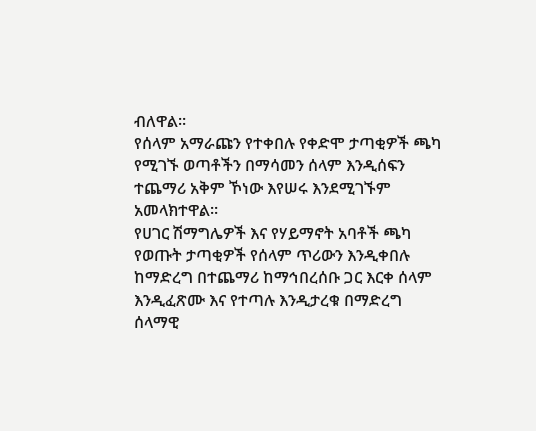ብለዋል።
የሰላም አማራጩን የተቀበሉ የቀድሞ ታጣቂዎች ጫካ የሚገኙ ወጣቶችን በማሳመን ሰላም እንዲሰፍን ተጨማሪ አቅም ኾነው እየሠሩ እንደሚገኙም አመላክተዋል።
የሀገር ሽማግሌዎች እና የሃይማኖት አባቶች ጫካ የወጡት ታጣቂዎች የሰላም ጥሪውን እንዲቀበሉ ከማድረግ በተጨማሪ ከማኅበረሰቡ ጋር እርቀ ሰላም እንዲፈጽሙ እና የተጣሉ እንዲታረቁ በማድረግ ሰላማዊ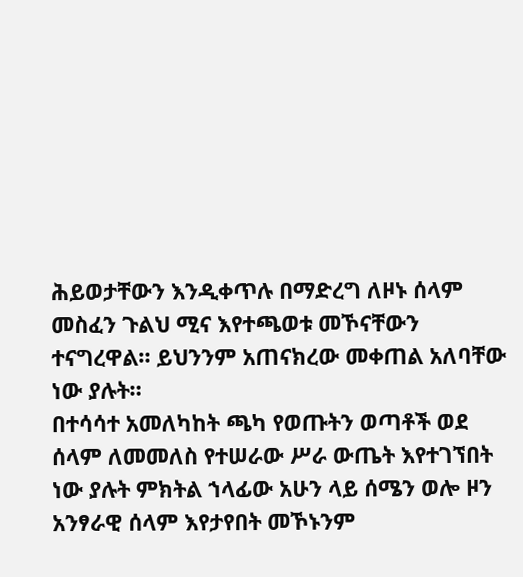ሕይወታቸውን እንዲቀጥሉ በማድረግ ለዞኑ ሰላም መስፈን ጉልህ ሚና እየተጫወቱ መኾናቸውን ተናግረዋል። ይህንንም አጠናክረው መቀጠል አለባቸው ነው ያሉት።
በተሳሳተ አመለካከት ጫካ የወጡትን ወጣቶች ወደ ሰላም ለመመለስ የተሠራው ሥራ ውጤት እየተገኘበት ነው ያሉት ምክትል ኀላፊው አሁን ላይ ሰሜን ወሎ ዞን አንፃራዊ ሰላም እየታየበት መኾኑንም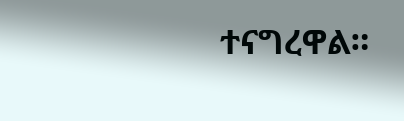ተናግረዋል።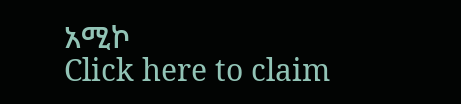አሚኮ
Click here to claim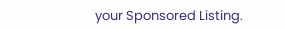your Sponsored Listing.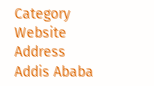Category
Website
Address
Addis Ababa